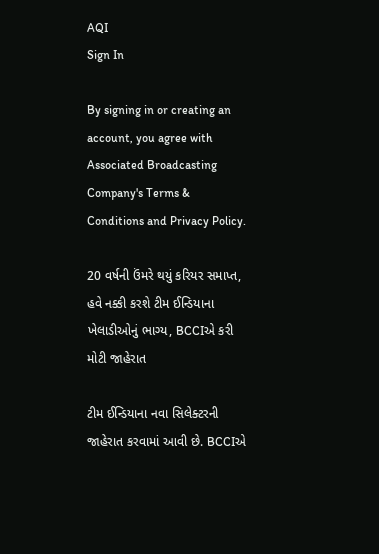AQI
Sign In

By signing in or creating an account, you agree with Associated Broadcasting Company's Terms & Conditions and Privacy Policy.

20 વર્ષની ઉંમરે થયું કરિયર સમાપ્ત, હવે નક્કી કરશે ટીમ ઈન્ડિયાના ખેલાડીઓનું ભાગ્ય, BCCIએ કરી મોટી જાહેરાત

ટીમ ઈન્ડિયાના નવા સિલેક્ટરની જાહેરાત કરવામાં આવી છે. BCCIએ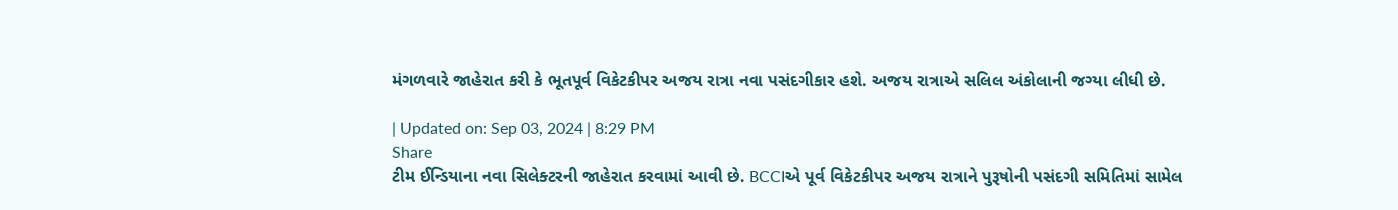મંગળવારે જાહેરાત કરી કે ભૂતપૂર્વ વિકેટકીપર અજય રાત્રા નવા પસંદગીકાર હશે. અજય રાત્રાએ સલિલ અંકોલાની જગ્યા લીધી છે.

| Updated on: Sep 03, 2024 | 8:29 PM
Share
ટીમ ઈન્ડિયાના નવા સિલેક્ટરની જાહેરાત કરવામાં આવી છે. BCCIએ પૂર્વ વિકેટકીપર અજય રાત્રાને પુરૂષોની પસંદગી સમિતિમાં સામેલ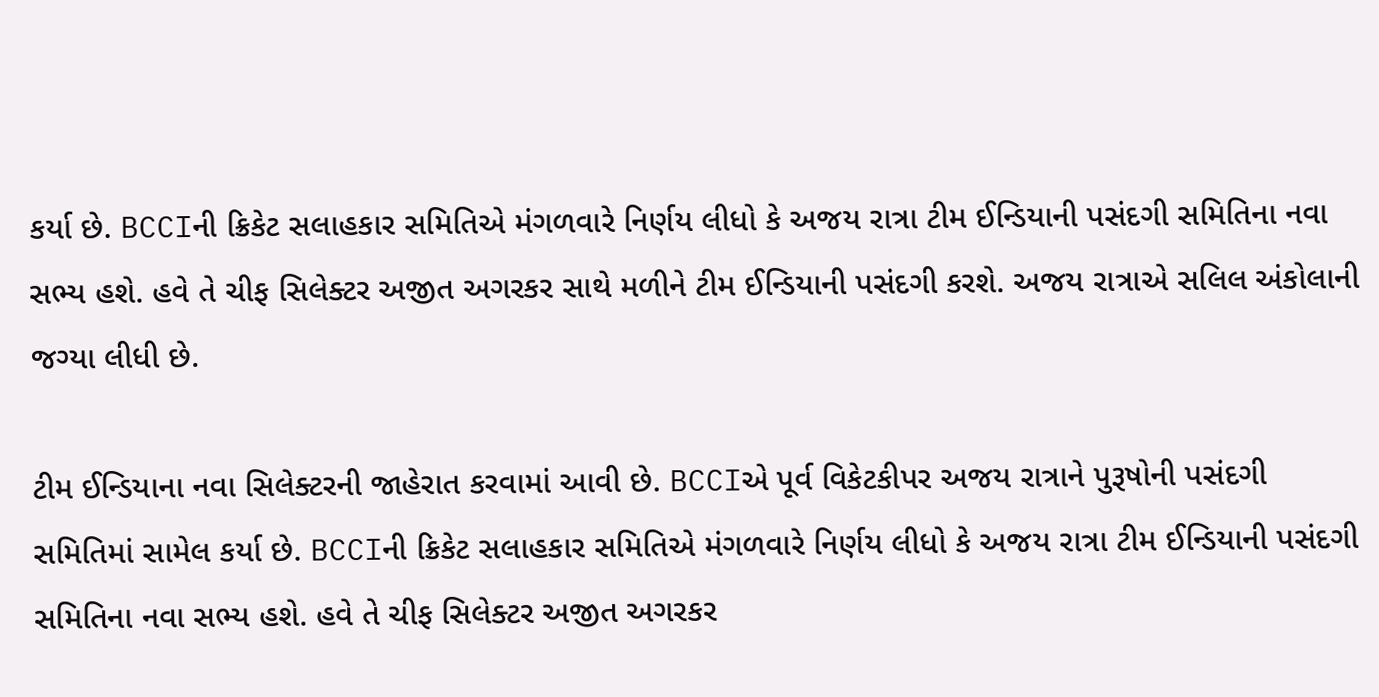કર્યા છે. BCCIની ક્રિકેટ સલાહકાર સમિતિએ મંગળવારે નિર્ણય લીધો કે અજય રાત્રા ટીમ ઈન્ડિયાની પસંદગી સમિતિના નવા સભ્ય હશે. હવે તે ચીફ સિલેક્ટર અજીત અગરકર સાથે મળીને ટીમ ઈન્ડિયાની પસંદગી કરશે. અજય રાત્રાએ સલિલ અંકોલાની જગ્યા લીધી છે.

ટીમ ઈન્ડિયાના નવા સિલેક્ટરની જાહેરાત કરવામાં આવી છે. BCCIએ પૂર્વ વિકેટકીપર અજય રાત્રાને પુરૂષોની પસંદગી સમિતિમાં સામેલ કર્યા છે. BCCIની ક્રિકેટ સલાહકાર સમિતિએ મંગળવારે નિર્ણય લીધો કે અજય રાત્રા ટીમ ઈન્ડિયાની પસંદગી સમિતિના નવા સભ્ય હશે. હવે તે ચીફ સિલેક્ટર અજીત અગરકર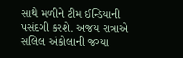સાથે મળીને ટીમ ઈન્ડિયાની પસંદગી કરશે. અજય રાત્રાએ સલિલ અંકોલાની જગ્યા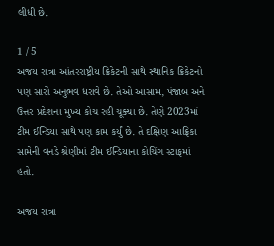લીધી છે.

1 / 5
અજય રાત્રા આંતરરાષ્ટ્રીય ક્રિકેટની સાથે સ્થાનિક ક્રિકેટનો પણ સારો અનુભવ ધરાવે છે. તેઓ આસામ, પંજાબ અને ઉત્તર પ્રદેશના મુખ્ય કોચ રહી ચૂક્યા છે. તેણે 2023માં ટીમ ઈન્ડિયા સાથે પણ કામ કર્યું છે. તે દક્ષિણ આફ્રિકા સામેની વનડે શ્રેણીમાં ટીમ ઈન્ડિયાના કોચિંગ સ્ટાફમાં હતો.

અજય રાત્રા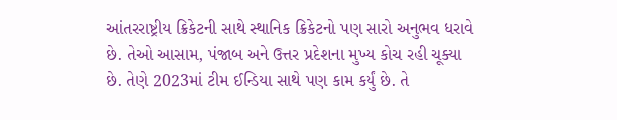આંતરરાષ્ટ્રીય ક્રિકેટની સાથે સ્થાનિક ક્રિકેટનો પણ સારો અનુભવ ધરાવે છે. તેઓ આસામ, પંજાબ અને ઉત્તર પ્રદેશના મુખ્ય કોચ રહી ચૂક્યા છે. તેણે 2023માં ટીમ ઈન્ડિયા સાથે પણ કામ કર્યું છે. તે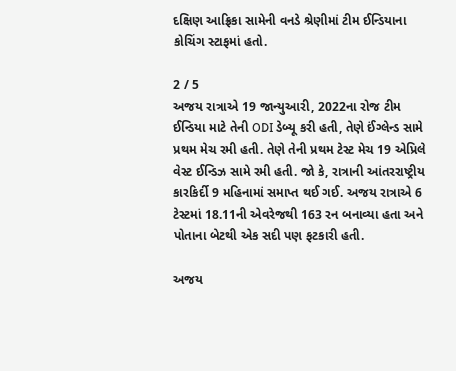દક્ષિણ આફ્રિકા સામેની વનડે શ્રેણીમાં ટીમ ઈન્ડિયાના કોચિંગ સ્ટાફમાં હતો.

2 / 5
અજય રાત્રાએ 19 જાન્યુઆરી, 2022ના રોજ ટીમ ઈન્ડિયા માટે તેની ODI ડેબ્યૂ કરી હતી, તેણે ઈંગ્લેન્ડ સામે પ્રથમ મેચ રમી હતી. તેણે તેની પ્રથમ ટેસ્ટ મેચ 19 એપ્રિલે વેસ્ટ ઈન્ડિઝ સામે રમી હતી. જો કે, રાત્રાની આંતરરાષ્ટ્રીય કારકિર્દી 9 મહિનામાં સમાપ્ત થઈ ગઈ. અજય રાત્રાએ 6 ટેસ્ટમાં 18.11ની એવરેજથી 163 રન બનાવ્યા હતા અને પોતાના બેટથી એક સદી પણ ફટકારી હતી.

અજય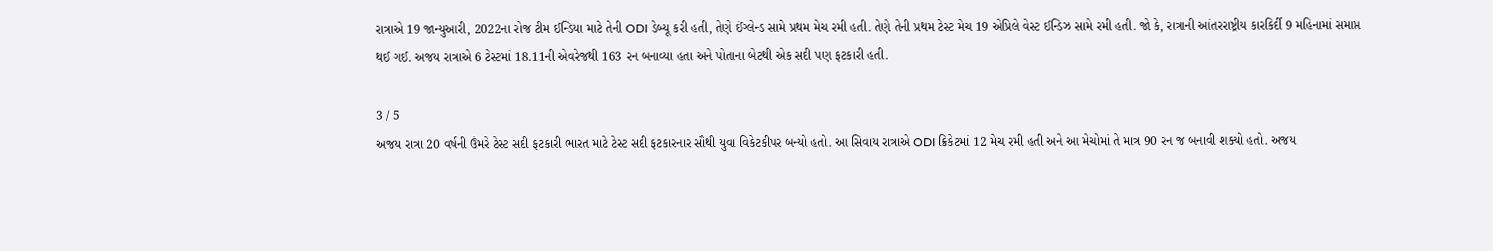રાત્રાએ 19 જાન્યુઆરી, 2022ના રોજ ટીમ ઈન્ડિયા માટે તેની ODI ડેબ્યૂ કરી હતી, તેણે ઈંગ્લેન્ડ સામે પ્રથમ મેચ રમી હતી. તેણે તેની પ્રથમ ટેસ્ટ મેચ 19 એપ્રિલે વેસ્ટ ઈન્ડિઝ સામે રમી હતી. જો કે, રાત્રાની આંતરરાષ્ટ્રીય કારકિર્દી 9 મહિનામાં સમાપ્ત થઈ ગઈ. અજય રાત્રાએ 6 ટેસ્ટમાં 18.11ની એવરેજથી 163 રન બનાવ્યા હતા અને પોતાના બેટથી એક સદી પણ ફટકારી હતી.

3 / 5
અજય રાત્રા 20 વર્ષની ઉંમરે ટેસ્ટ સદી ફટકારી ભારત માટે ટેસ્ટ સદી ફટકારનાર સૌથી યુવા વિકેટકીપર બન્યો હતો. આ સિવાય રાત્રાએ ODI ક્રિકેટમાં 12 મેચ રમી હતી અને આ મેચોમાં તે માત્ર 90 રન જ બનાવી શક્યો હતો. અજય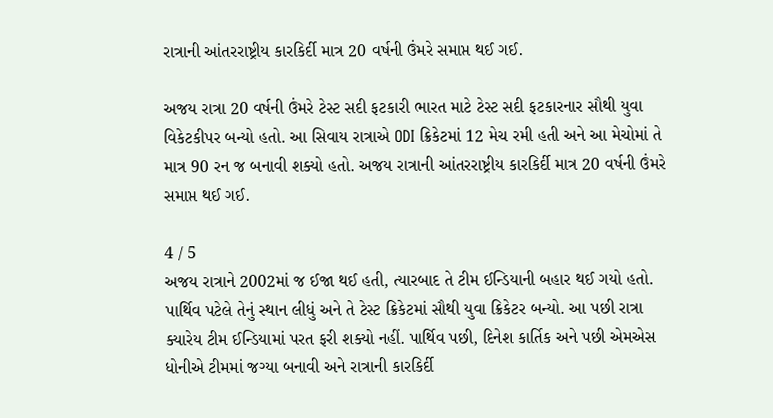રાત્રાની આંતરરાષ્ટ્રીય કારકિર્દી માત્ર 20 વર્ષની ઉંમરે સમાપ્ત થઈ ગઈ.

અજય રાત્રા 20 વર્ષની ઉંમરે ટેસ્ટ સદી ફટકારી ભારત માટે ટેસ્ટ સદી ફટકારનાર સૌથી યુવા વિકેટકીપર બન્યો હતો. આ સિવાય રાત્રાએ ODI ક્રિકેટમાં 12 મેચ રમી હતી અને આ મેચોમાં તે માત્ર 90 રન જ બનાવી શક્યો હતો. અજય રાત્રાની આંતરરાષ્ટ્રીય કારકિર્દી માત્ર 20 વર્ષની ઉંમરે સમાપ્ત થઈ ગઈ.

4 / 5
અજય રાત્રાને 2002માં જ ઈજા થઈ હતી, ત્યારબાદ તે ટીમ ઈન્ડિયાની બહાર થઈ ગયો હતો. પાર્થિવ પટેલે તેનું સ્થાન લીધું અને તે ટેસ્ટ ક્રિકેટમાં સૌથી યુવા ક્રિકેટર બન્યો. આ પછી રાત્રા ક્યારેય ટીમ ઈન્ડિયામાં પરત ફરી શક્યો નહીં. પાર્થિવ પછી, દિનેશ કાર્તિક અને પછી એમએસ ધોનીએ ટીમમાં જગ્યા બનાવી અને રાત્રાની કારકિર્દી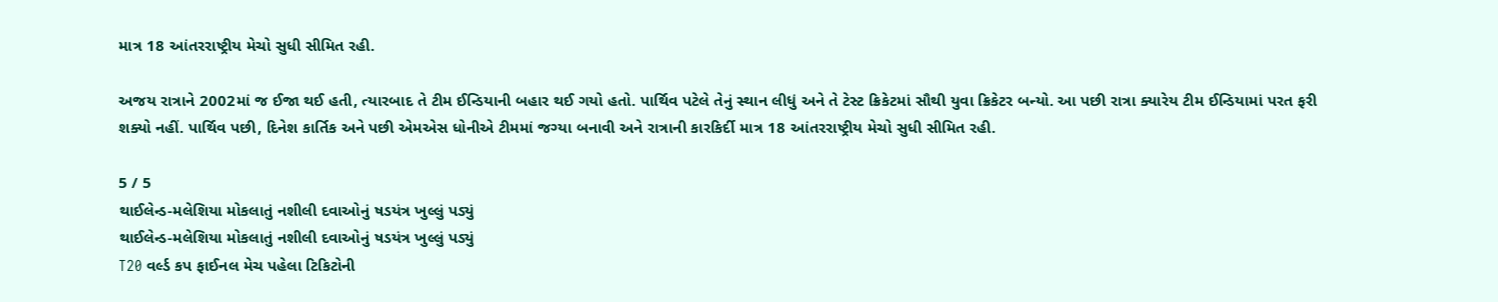માત્ર 18 આંતરરાષ્ટ્રીય મેચો સુધી સીમિત રહી.

અજય રાત્રાને 2002માં જ ઈજા થઈ હતી, ત્યારબાદ તે ટીમ ઈન્ડિયાની બહાર થઈ ગયો હતો. પાર્થિવ પટેલે તેનું સ્થાન લીધું અને તે ટેસ્ટ ક્રિકેટમાં સૌથી યુવા ક્રિકેટર બન્યો. આ પછી રાત્રા ક્યારેય ટીમ ઈન્ડિયામાં પરત ફરી શક્યો નહીં. પાર્થિવ પછી, દિનેશ કાર્તિક અને પછી એમએસ ધોનીએ ટીમમાં જગ્યા બનાવી અને રાત્રાની કારકિર્દી માત્ર 18 આંતરરાષ્ટ્રીય મેચો સુધી સીમિત રહી.

5 / 5
થાઈલેન્ડ-મલેશિયા મોકલાતું નશીલી દવાઓનું ષડયંત્ર ખુલ્લું પડ્યું
થાઈલેન્ડ-મલેશિયા મોકલાતું નશીલી દવાઓનું ષડયંત્ર ખુલ્લું પડ્યું
T20 વર્લ્ડ કપ ફાઈનલ મેચ પહેલા ટિકિટોની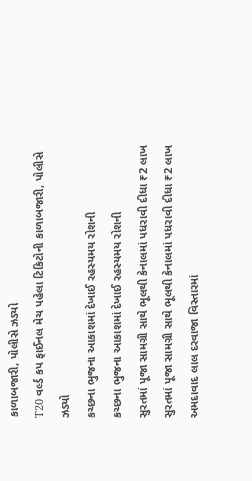કાળાબજારી, પોલીસે ઝડ્યો
T20 વર્લ્ડ કપ ફાઈનલ મેચ પહેલા ટિકિટોની કાળાબજારી, પોલીસે ઝડ્યો
કચ્છના ભુજના આકાશમાં દેખાઈ રહસ્યમય રોશની
કચ્છના ભુજના આકાશમાં દેખાઈ રહસ્યમય રોશની
સુરતમાં પૂજા સામગ્રી સાથે ભૂલથી કેનાલમાં પધરાવી દીધા ₹2 લાખ
સુરતમાં પૂજા સામગ્રી સાથે ભૂલથી કેનાલમાં પધરાવી દીધા ₹2 લાખ
અમદાવાદ લાલ દરવાજા વિસ્તારમાં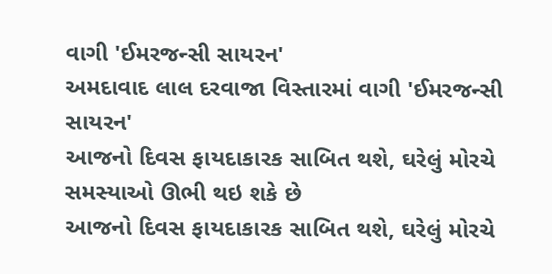વાગી 'ઈમરજન્સી સાયરન'
અમદાવાદ લાલ દરવાજા વિસ્તારમાં વાગી 'ઈમરજન્સી સાયરન'
આજનો દિવસ ફાયદાકારક સાબિત થશે, ઘરેલું મોરચે સમસ્યાઓ ઊભી થઇ શકે છે
આજનો દિવસ ફાયદાકારક સાબિત થશે, ઘરેલું મોરચે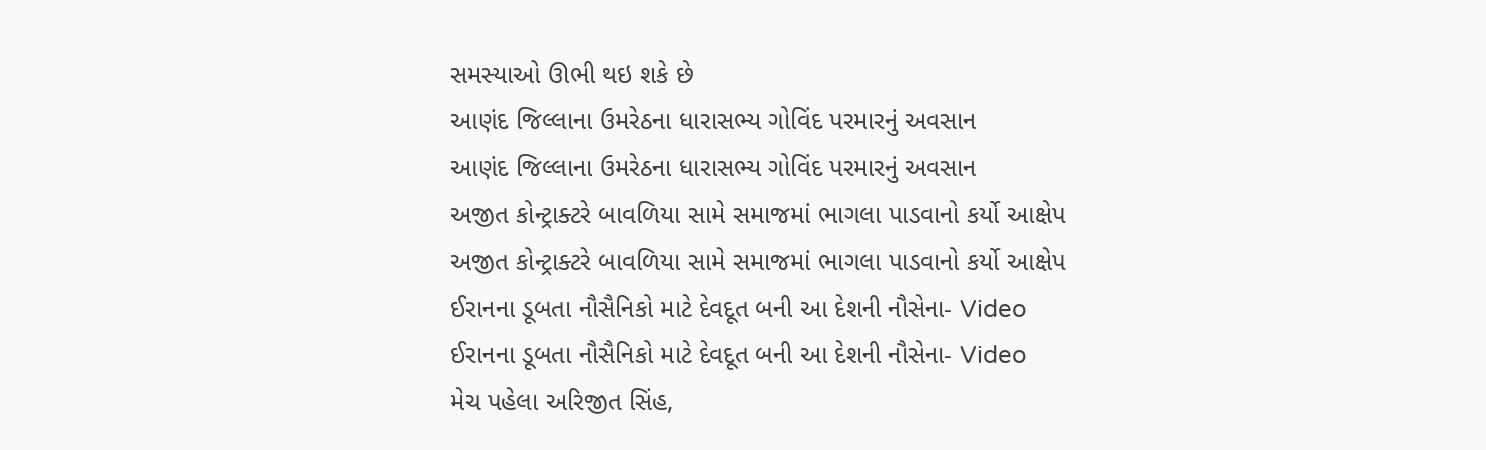સમસ્યાઓ ઊભી થઇ શકે છે
આણંદ જિલ્લાના ઉમરેઠના ધારાસભ્ય ગોવિંદ પરમારનું અવસાન
આણંદ જિલ્લાના ઉમરેઠના ધારાસભ્ય ગોવિંદ પરમારનું અવસાન
અજીત કોન્ટ્રાક્ટરે બાવળિયા સામે સમાજમાં ભાગલા પાડવાનો કર્યો આક્ષેપ
અજીત કોન્ટ્રાક્ટરે બાવળિયા સામે સમાજમાં ભાગલા પાડવાનો કર્યો આક્ષેપ
ઈરાનના ડૂબતા નૌસૈનિકો માટે દેવદૂત બની આ દેશની નૌસેના- Video
ઈરાનના ડૂબતા નૌસૈનિકો માટે દેવદૂત બની આ દેશની નૌસેના- Video
મેચ પહેલા અરિજીત સિંહ,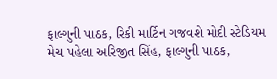ફાલ્ગુની પાઠક, રિકી માર્ટિન ગજવશે મોદી સ્ટેડિયમ
મેચ પહેલા અરિજીત સિંહ, ફાલ્ગુની પાઠક,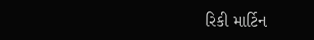રિકી માર્ટિન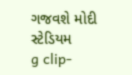ગજવશે મોદી સ્ટેડિયમ
g clip-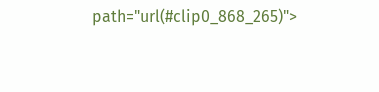path="url(#clip0_868_265)">